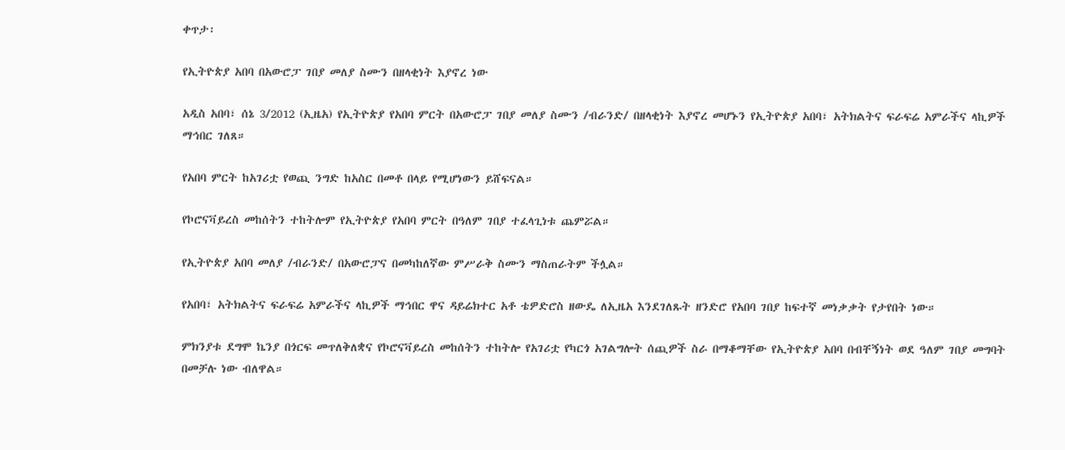ቀጥታ፡

የኢትዮጵያ አበባ በአውሮፓ ገበያ መለያ ስሙን በዘላቂነት እያኖረ ነው

አዲስ አበባ፣ ሰኔ 3/2012 (ኢዜአ) የኢትዮጵያ የአበባ ምርት በአውሮፓ ገበያ መለያ ስሙን /ብራንድ/ በዘላቂነት እያኖረ መሆኑን የኢትዮጵያ አበባ፣ አትክልትና ፍራፍሬ አምራችና ላኪዎች ማኅበር ገለጸ።

የአበባ ምርት ከአገሪቷ የወጪ ንግድ ከአስር በመቶ በላይ የሚሆነውን ይሸፍናል።

የኮሮናቫይረስ መከሰትን ተከትሎም የኢትዮጵያ የአበባ ምርት በዓለም ገበያ ተፈላጊነቱ ጨምሯል።

የኢትዮጵያ አበባ መለያ /ብራንድ/ በአውሮፓና በመካከለኛው ምሥራቅ ስሙን ማስጠራትም ችሏል።

የአበባ፣ አትክልትና ፍራፍሬ አምራችና ላኪዎች ማኅበር ዋና ዳይሬክተር አቶ ቴዎድሮስ ዘውዴ ለኢዜአ እንደገለጹት ዘንድሮ የአበባ ገበያ ከፍተኛ መነቃቃት የታየበት ነው።

ምክንያቱ ደግሞ ኬንያ በጎርፍ መጥለቅለቋና የኮሮናቫይረስ መከሰትን ተከትሎ የአገሪቷ የካርጎ አገልግሎት ሰጪዎች ስራ በማቆማቸው የኢትዮጵያ አበባ በብቸኝነት ወደ ዓለም ገበያ መግባት በመቻሉ ነው ብለዋል።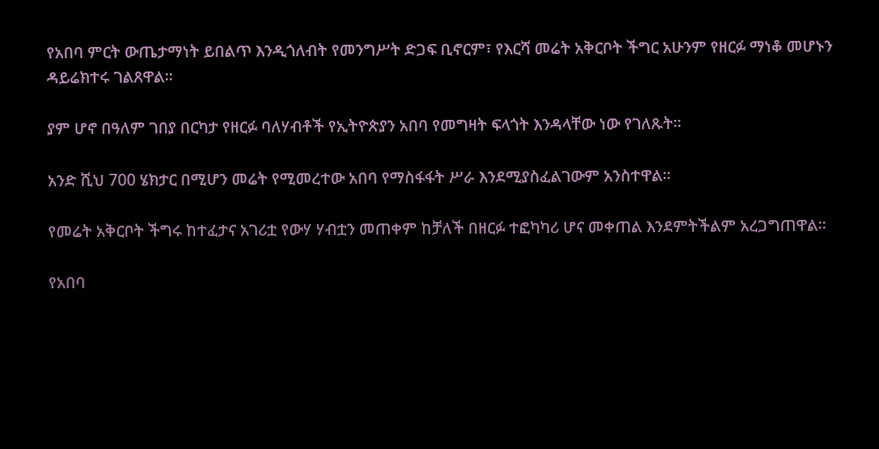የአበባ ምርት ውጤታማነት ይበልጥ እንዲጎለብት የመንግሥት ድጋፍ ቢኖርም፣ የእርሻ መሬት አቅርቦት ችግር አሁንም የዘርፉ ማነቆ መሆኑን ዳይሬክተሩ ገልጸዋል።

ያም ሆኖ በዓለም ገበያ በርካታ የዘርፉ ባለሃብቶች የኢትዮጵያን አበባ የመግዛት ፍላጎት እንዳላቸው ነው የገለጹት።

አንድ ሺህ 700 ሄክታር በሚሆን መሬት የሚመረተው አበባ የማስፋፋት ሥራ እንደሚያስፈልገውም አንስተዋል።

የመሬት አቅርቦት ችግሩ ከተፈታና አገሪቷ የውሃ ሃብቷን መጠቀም ከቻለች በዘርፉ ተፎካካሪ ሆና መቀጠል እንደምትችልም አረጋግጠዋል።

የአበባ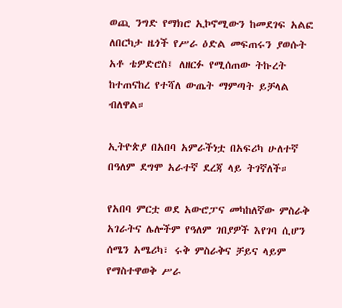ወጪ ንግድ የማክሮ ኢኮኖሚውን ከመደገፍ አልፎ ለበርካታ ዜጎች የሥራ ዕድል መፍጠሩን ያወሱት አቶ ቴዎድሮስ፤ ለዘርፉ የሚሰጠው ትኩረት ከተጠናከረ የተሻለ ውጤት ማምጣት ይቻላል ብለዋል።

ኢትዮጵያ በአበባ አምራችነቷ በአፍሪካ ሁለተኛ በዓለም ደግሞ አራተኛ ደረጃ ላይ ትገኛለች።

የአበባ ምርቷ ወደ አውሮፓና መካከለኛው ምስራቅ አገራትና ሌሎችም የዓለም ገበያዎች እየገባ ሲሆን  ሰሜን አሜሪካ፣ ሩቅ ምስራቅና ቻይና ላይም የማስተዋወቅ ሥራ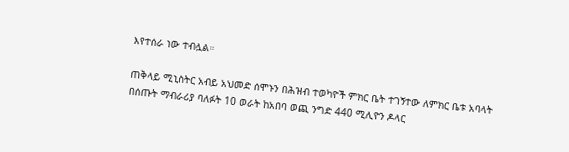እየተሰራ ነው ተብሏል።

ጠቅላይ ሚኒስትር አብይ አህመድ ሰሞኑን በሕዝብ ተወካዮች ምክር ቤት ተገኝተው ለምክር ቤቱ አባላት በሰጡት ማብራሪያ ባለፉት 10 ወራት ከአበባ ወጪ ንግድ 440 ሚሊዮን ዶላር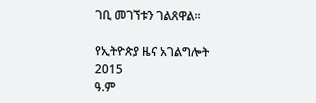ገቢ መገኘቱን ገልጸዋል።

የኢትዮጵያ ዜና አገልግሎት
2015
ዓ.ም